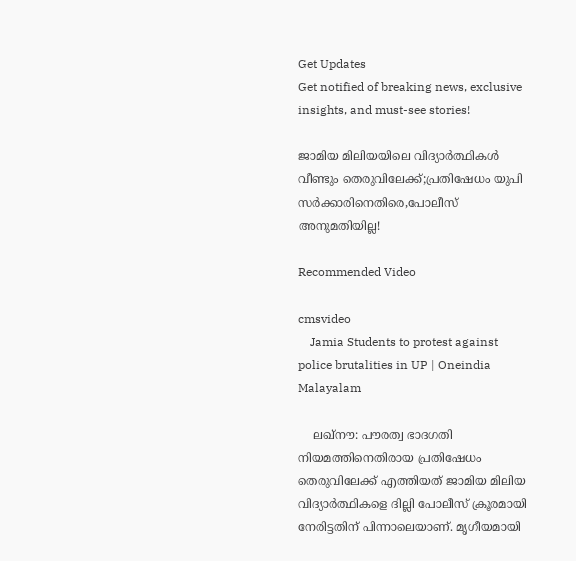Get Updates
Get notified of breaking news, exclusive insights, and must-see stories!

ജാമിയ മിലിയയിലെ വിദ്യാർത്ഥികൾ വീണ്ടും തെരുവിലേക്ക്;പ്രതിഷേധം യുപി സർക്കാരിനെതിരെ,പോലീസ് അനുമതിയില്ല!

Recommended Video

cmsvideo
    Jamia Students to protest against police brutalities in UP | Oneindia Malayalam

    ലഖ്നൗ: പൗരത്വ ഭാദഗതി നിയമത്തിനെതിരായ പ്രതിഷേധം തെരുവിലേക്ക് എത്തിയത് ജാമിയ മിലിയ വിദ്യാർത്ഥികളെ ദില്ലി പോലീസ് ക്രൂരമായി നേരിട്ടതിന് പിന്നാലെയാണ്. മൃഗീയമായി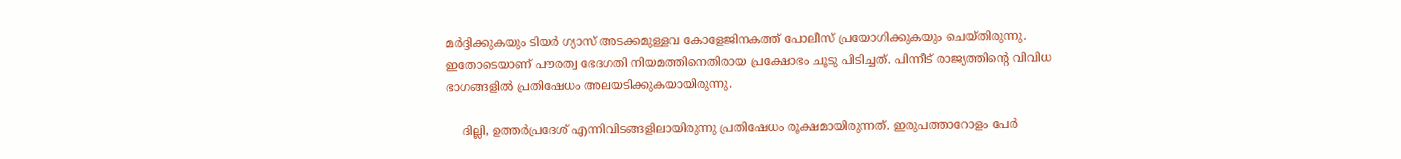മർദ്ദിക്കുകയും ടിയർ ഗ്യാസ് അടക്കമുള്ളവ കോളേജിനകത്ത് പോലീസ് പ്രയോഗിക്കുകയും ചെയ്തിരുന്നു. ഇതോടെയാണ് പൗരത്വ ഭേദഗതി നിയമത്തിനെതിരായ പ്രക്ഷോഭം ചൂടു പിടിച്ചത്. പിന്നീട് രാജ്യത്തിന്റെ വിവിധ ഭാഗങ്ങളിൽ പ്രതിഷേധം അലയടിക്കുകയായിരുന്നു.

    ദില്ലി, ഉത്തർപ്രദേശ് എന്നിവിടങ്ങളിലായിരുന്നു പ്രതിഷേധം രൂക്ഷമായിരുന്നത്. ഇരുപത്താറോളം പേർ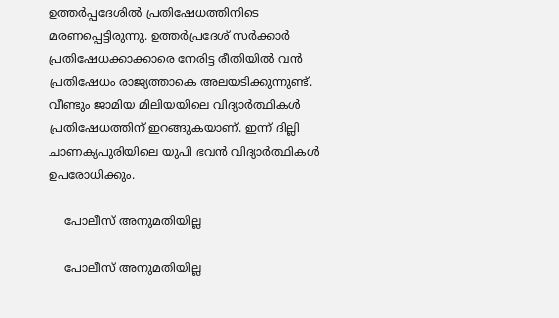ഉത്തർപ്പദേശിൽ പ്രതിഷേധത്തിനിടെ മരണപ്പെട്ടിരുന്നു. ഉത്തർപ്രദേശ് സർക്കാർ പ്രതിഷേധക്കാക്കാരെ നേരിട്ട രീതിയിൽ വൻ പ്രതിഷേധം രാജ്യത്താകെ അലയടിക്കുന്നുണ്ട്. വീണ്ടും ജാമിയ മിലിയയിലെ വിദ്യാർത്ഥികൾ പ്രതിഷേധത്തിന് ഇറങ്ങുകയാണ്. ഇന്ന് ദില്ലി ചാണക്യപുരിയിലെ യുപി ഭവൻ വിദ്യാർത്ഥികൾ‌ ഉപരോധിക്കും.

    പോലീസ് അനുമതിയില്ല

    പോലീസ് അനുമതിയില്ല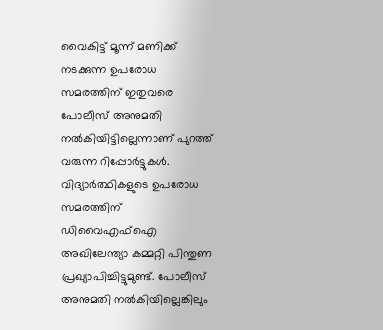വൈകിട്ട് മൂന്ന് മണിക്ക് നടക്കുന്ന ഉപരോധ സമരത്തിന് ഇതുവരെ പോലീസ് അനുമതി നൽകിയിട്ടില്ലെന്നാണ് പുറത്ത് വരുന്ന റിപ്പോർട്ടുകൾ. വിദ്യാർത്ഥികളുടെ ഉപരോധ സമരത്തിന് ഡിവൈഎഫ്ഐ അഖിലേന്ത്യാ കമ്മറ്റി പിന്തുണ പ്രഖ്യാപിച്ചിട്ടുമുണ്ട്. പോലീസ് അനുമതി നൽകിയില്ലെങ്കിലും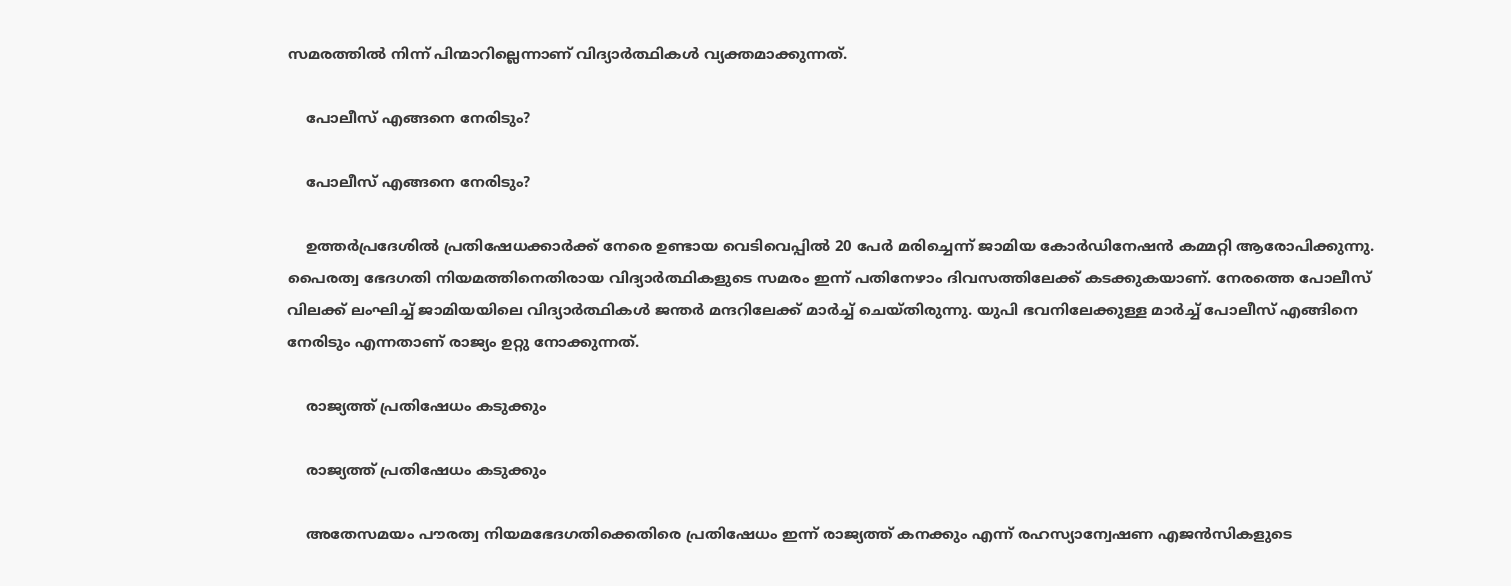സമരത്തിൽ നിന്ന് പിന്മാറില്ലെന്നാണ് വിദ്യാർത്ഥികൾ വ്യക്തമാക്കുന്നത്.

    പോലീസ് എങ്ങനെ നേരിടും?

    പോലീസ് എങ്ങനെ നേരിടും?

    ഉത്തർ‌പ്രദേശിൽ പ്രതിഷേധക്കാർക്ക് നേരെ ഉണ്ടായ വെടിവെപ്പിൽ‌ 20 പേർ മരിച്ചെന്ന് ജാമിയ കോർഡിനേഷൻ കമ്മറ്റി ആരോപിക്കുന്നു. പൈരത്വ ഭേദഗതി നിയമത്തിനെതിരായ വിദ്യാർത്ഥികളുടെ സമരം ഇന്ന് പതിനേഴാം ദിവസത്തിലേക്ക് കടക്കുകയാണ്. നേരത്തെ പോലീസ് വിലക്ക് ലംഘിച്ച് ജാമിയയിലെ വിദ്യാർത്ഥികൾ ജന്തർ മന്ദറിലേക്ക് മാർച്ച് ചെയ്തിരുന്നു. യുപി ഭവനിലേക്കുള്ള മാർച്ച് പോലീസ് എങ്ങിനെ നേരിടും എന്നതാണ് രാജ്യം ഉറ്റു നോക്കുന്നത്.

    രാജ്യത്ത് പ്രതിഷേധം കടുക്കും

    രാജ്യത്ത് പ്രതിഷേധം കടുക്കും

    അതേസമയം പൗരത്വ നിയമഭേദഗതിക്കെതിരെ പ്രതിഷേധം ഇന്ന് രാജ്യത്ത് കനക്കും എന്ന് രഹസ്യാന്വേഷണ എജൻസികളുടെ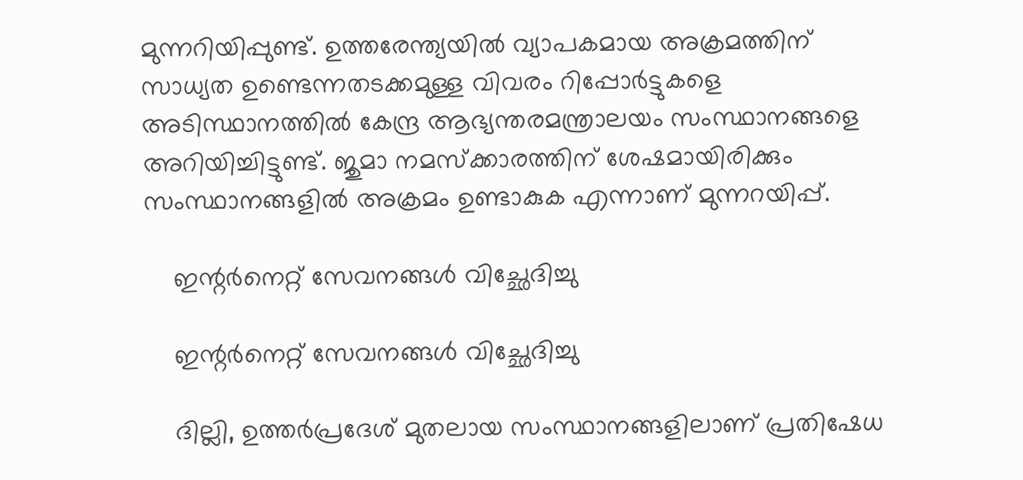മുന്നറിയിപ്പുണ്ട്. ഉത്തരേന്ത്യയിൽ വ്യാപകമായ അക്രമത്തിന് സാധ്യത ഉണ്ടെന്നതടക്കമുള്ള വിവരം റിപ്പോർട്ടുകളെ അടിസ്ഥാനത്തിൽ കേന്ദ്ര ആഭ്യന്തരമന്ത്രാലയം സംസ്ഥാനങ്ങളെ അറിയിച്ചിട്ടുണ്ട്. ജുമാ നമസ്‌ക്കാരത്തിന് ശേഷമായിരിക്കും സംസ്ഥാനങ്ങളിൽ അക്രമം ഉണ്ടാകുക എന്നാണ് മുന്നറയിപ്പ്.

    ഇന്റർനെറ്റ് സേവനങ്ങൾ വിച്ഛേദിച്ചു

    ഇന്റർനെറ്റ് സേവനങ്ങൾ വിച്ഛേദിച്ചു

    ദില്ലി, ഉത്തർപ്രദേശ് മുതലായ സംസ്ഥാനങ്ങളിലാണ് പ്രതിഷേധ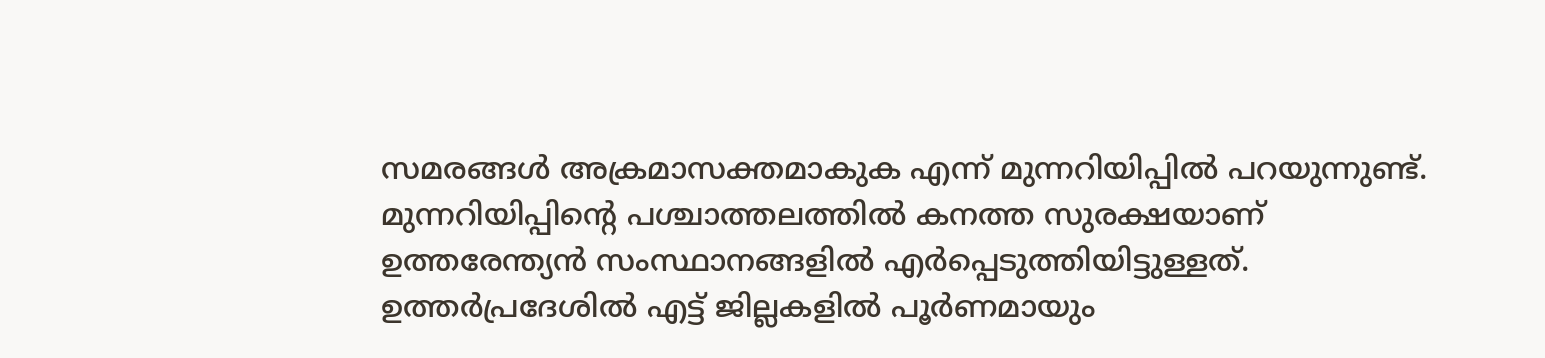സമരങ്ങൾ അക്രമാസക്തമാകുക എന്ന് മുന്നറിയിപ്പിൽ പറയുന്നുണ്ട്. മുന്നറിയിപ്പിന്റെ പശ്ചാത്തലത്തിൽ കനത്ത സുരക്ഷയാണ് ഉത്തരേന്ത്യൻ സംസ്ഥാനങ്ങളിൽ എർപ്പെടുത്തിയിട്ടുള്ളത്. ഉത്തർപ്രദേശിൽ എട്ട് ജില്ലകളിൽ പൂർണമായും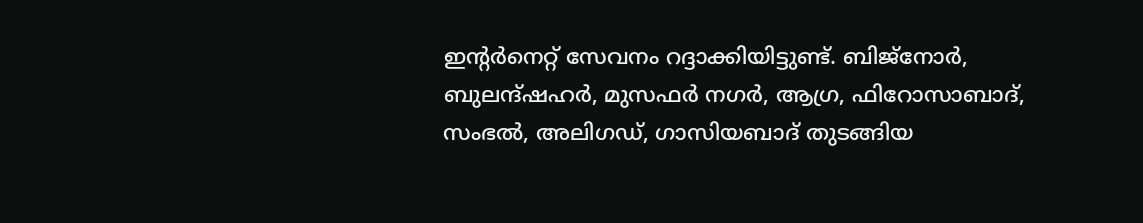ഇന്റർനെറ്റ് സേവനം റദ്ദാക്കിയിട്ടുണ്ട്. ബിജ്നോർ, ബുലന്ദ്ഷഹർ, മുസഫർ നഗർ, ആഗ്ര, ഫിറോസാബാദ്, സംഭൽ, അലിഗഡ്, ഗാസിയബാദ് തുടങ്ങിയ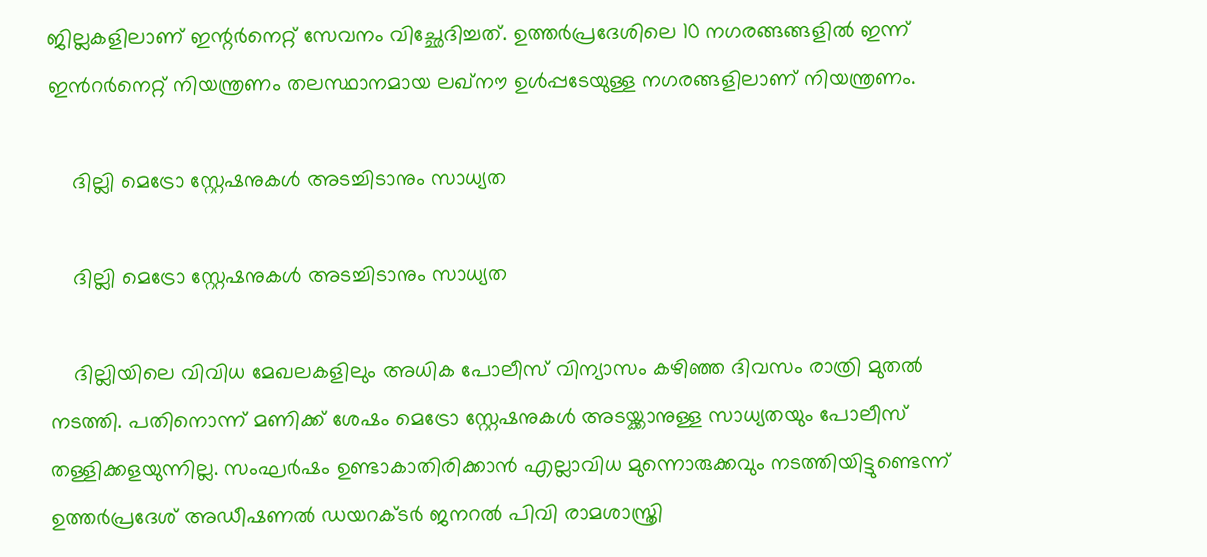ജില്ലകളിലാണ് ഇന്റർനെറ്റ് സേവനം വിച്ഛേദിച്ചത്. ഉത്തര്‍പ്രദേശിലെ 10 നഗരങ്ങങ്ങളില്‍ ഇന്ന് ഇന്‍റര്‍നെറ്റ് നിയന്ത്രണം തലസ്ഥാനമായ ലഖ്നൗ ഉള്‍പ്പടേയുള്ള നഗരങ്ങളിലാണ് നിയന്ത്രണം.

    ദില്ലി മെട്രോ സ്റ്റേഷനുകൾ അടച്ചിടാനും സാധ്യത

    ദില്ലി മെട്രോ സ്റ്റേഷനുകൾ അടച്ചിടാനും സാധ്യത

    ദില്ലിയിലെ വിവിധ മേഖലകളിലും അധിക പോലീസ് വിന്യാസം കഴിഞ്ഞ ദിവസം രാത്രി മുതൽ നടത്തി. പതിനൊന്ന് മണിക്ക് ശേഷം മെട്രോ സ്റ്റേഷനുകൾ അടയ്ക്കാനുള്ള സാധ്യതയും പോലീസ് തള്ളിക്കളയുന്നില്ല. സംഘർഷം ഉണ്ടാകാതിരിക്കാൻ എല്ലാവിധ മുന്നൊരുക്കവും നടത്തിയിട്ടുണ്ടെന്ന് ഉത്തർപ്രദേശ് അഡീഷണൽ ഡയറക്ടർ ജനറൽ പിവി രാമശാസ്ത്രി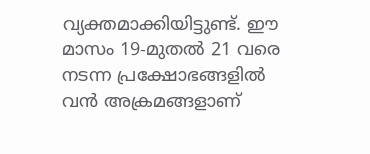വ്യക്തമാക്കിയിട്ടുണ്ട്. ഈ മാസം 19-മുതൽ 21 വരെ നടന്ന പ്രക്ഷോഭങ്ങളിൽ വന്‍ അക്രമങ്ങളാണ്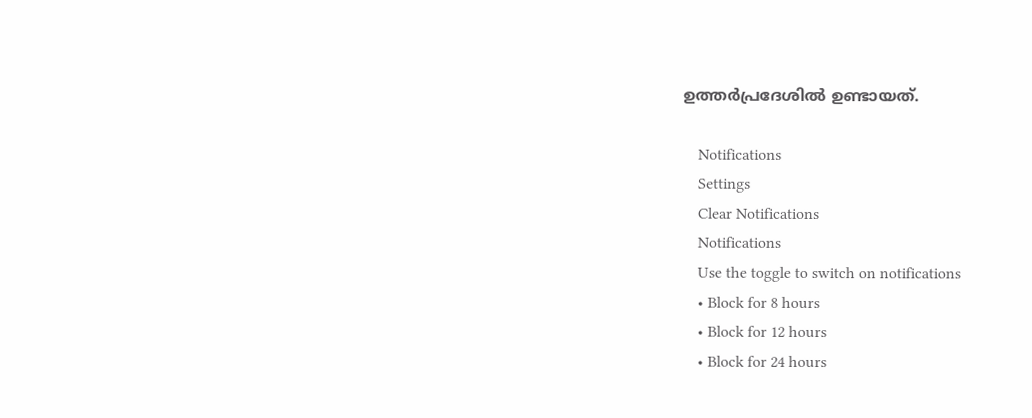ഉത്തർപ്രദേശിൽ ഉണ്ടായത്.

    Notifications
    Settings
    Clear Notifications
    Notifications
    Use the toggle to switch on notifications
    • Block for 8 hours
    • Block for 12 hours
    • Block for 24 hours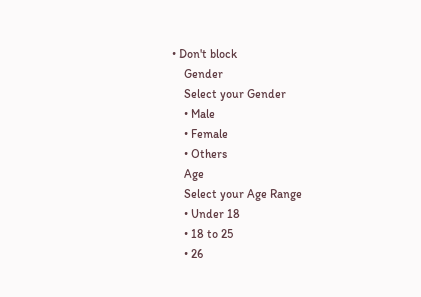• Don't block
    Gender
    Select your Gender
    • Male
    • Female
    • Others
    Age
    Select your Age Range
    • Under 18
    • 18 to 25
    • 26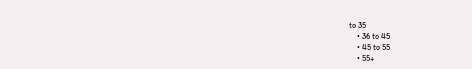to 35
    • 36 to 45
    • 45 to 55
    • 55+